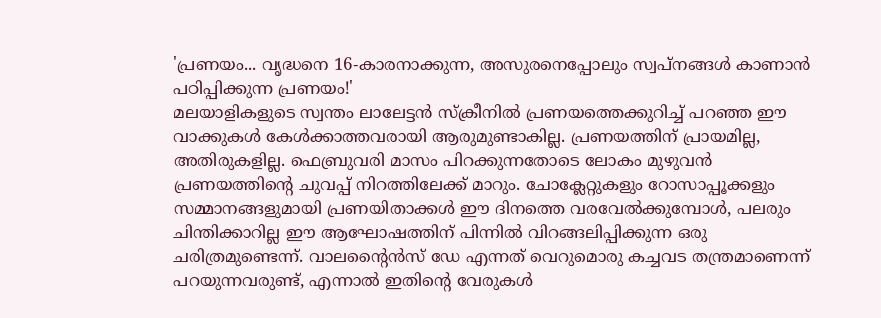'പ്രണയം... വൃദ്ധനെ 16-കാരനാക്കുന്ന, അസുരനെപ്പോലും സ്വപ്നങ്ങൾ കാണാൻ പഠിപ്പിക്കുന്ന പ്രണയം!'
മലയാളികളുടെ സ്വന്തം ലാലേട്ടൻ സ്ക്രീനിൽ പ്രണയത്തെക്കുറിച്ച് പറഞ്ഞ ഈ വാക്കുകൾ കേൾക്കാത്തവരായി ആരുമുണ്ടാകില്ല. പ്രണയത്തിന് പ്രായമില്ല, അതിരുകളില്ല. ഫെബ്രുവരി മാസം പിറക്കുന്നതോടെ ലോകം മുഴുവൻ പ്രണയത്തിന്റെ ചുവപ്പ് നിറത്തിലേക്ക് മാറും. ചോക്ലേറ്റുകളും റോസാപ്പൂക്കളും സമ്മാനങ്ങളുമായി പ്രണയിതാക്കൾ ഈ ദിനത്തെ വരവേൽക്കുമ്പോൾ, പലരും ചിന്തിക്കാറില്ല ഈ ആഘോഷത്തിന് പിന്നിൽ വിറങ്ങലിപ്പിക്കുന്ന ഒരു ചരിത്രമുണ്ടെന്ന്. വാലന്റൈൻസ് ഡേ എന്നത് വെറുമൊരു കച്ചവട തന്ത്രമാണെന്ന് പറയുന്നവരുണ്ട്, എന്നാൽ ഇതിന്റെ വേരുകൾ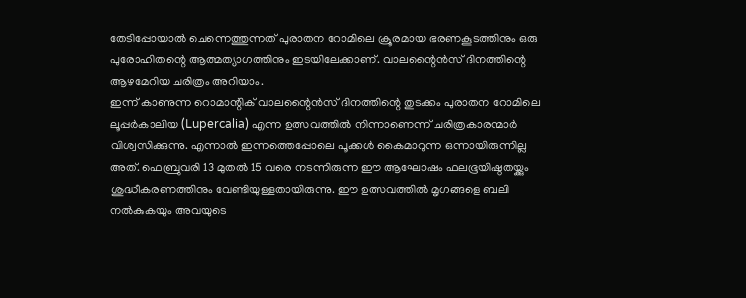തേടിപ്പോയാൽ ചെന്നെത്തുന്നത് പുരാതന റോമിലെ ക്രൂരമായ ഭരണകൂടത്തിനും ഒരു പുരോഹിതന്റെ ആത്മത്യാഗത്തിനും ഇടയിലേക്കാണ്. വാലന്റൈൻസ് ദിനത്തിന്റെ ആഴമേറിയ ചരിത്രം അറിയാം.
ഇന്ന് കാണുന്ന റൊമാന്റിക് വാലന്റൈൻസ് ദിനത്തിന്റെ തുടക്കം പുരാതന റോമിലെ ലൂപ്പർകാലിയ (Lupercalia) എന്ന ഉത്സവത്തിൽ നിന്നാണെന്ന് ചരിത്രകാരന്മാർ വിശ്വസിക്കുന്നു. എന്നാൽ ഇന്നത്തെപ്പോലെ പൂക്കൾ കൈമാറുന്ന ഒന്നായിരുന്നില്ല അത്. ഫെബ്രുവരി 13 മുതൽ 15 വരെ നടന്നിരുന്ന ഈ ആഘോഷം ഫലഭൂയിഷ്ഠതയ്ക്കും ശുദ്ധീകരണത്തിനും വേണ്ടിയുള്ളതായിരുന്നു. ഈ ഉത്സവത്തിൽ മൃഗങ്ങളെ ബലി നൽകുകയും അവയുടെ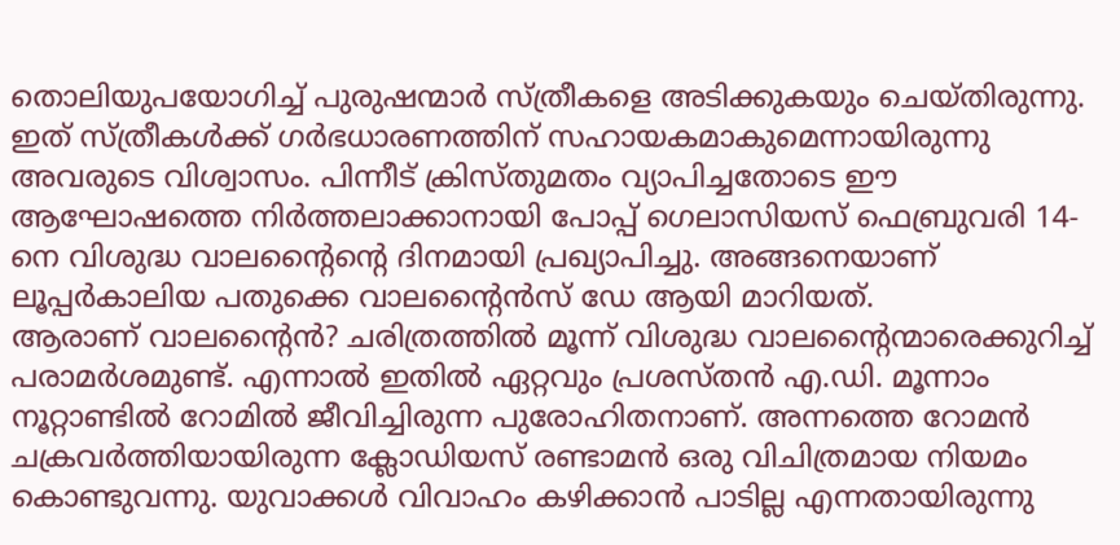തൊലിയുപയോഗിച്ച് പുരുഷന്മാർ സ്ത്രീകളെ അടിക്കുകയും ചെയ്തിരുന്നു. ഇത് സ്ത്രീകൾക്ക് ഗർഭധാരണത്തിന് സഹായകമാകുമെന്നായിരുന്നു അവരുടെ വിശ്വാസം. പിന്നീട് ക്രിസ്തുമതം വ്യാപിച്ചതോടെ ഈ ആഘോഷത്തെ നിർത്തലാക്കാനായി പോപ്പ് ഗെലാസിയസ് ഫെബ്രുവരി 14-നെ വിശുദ്ധ വാലന്റൈന്റെ ദിനമായി പ്രഖ്യാപിച്ചു. അങ്ങനെയാണ് ലൂപ്പർകാലിയ പതുക്കെ വാലന്റൈൻസ് ഡേ ആയി മാറിയത്.
ആരാണ് വാലന്റൈൻ? ചരിത്രത്തിൽ മൂന്ന് വിശുദ്ധ വാലന്റൈന്മാരെക്കുറിച്ച് പരാമർശമുണ്ട്. എന്നാൽ ഇതിൽ ഏറ്റവും പ്രശസ്തൻ എ.ഡി. മൂന്നാം നൂറ്റാണ്ടിൽ റോമിൽ ജീവിച്ചിരുന്ന പുരോഹിതനാണ്. അന്നത്തെ റോമൻ ചക്രവർത്തിയായിരുന്ന ക്ലോഡിയസ് രണ്ടാമൻ ഒരു വിചിത്രമായ നിയമം കൊണ്ടുവന്നു. യുവാക്കൾ വിവാഹം കഴിക്കാൻ പാടില്ല എന്നതായിരുന്നു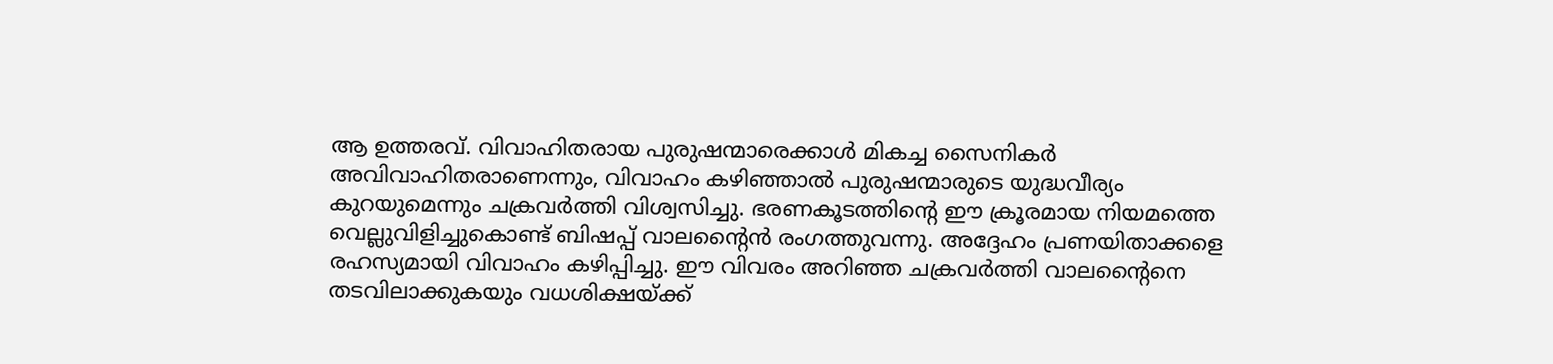ആ ഉത്തരവ്. വിവാഹിതരായ പുരുഷന്മാരെക്കാൾ മികച്ച സൈനികർ അവിവാഹിതരാണെന്നും, വിവാഹം കഴിഞ്ഞാൽ പുരുഷന്മാരുടെ യുദ്ധവീര്യം കുറയുമെന്നും ചക്രവർത്തി വിശ്വസിച്ചു. ഭരണകൂടത്തിന്റെ ഈ ക്രൂരമായ നിയമത്തെ വെല്ലുവിളിച്ചുകൊണ്ട് ബിഷപ്പ് വാലന്റൈൻ രംഗത്തുവന്നു. അദ്ദേഹം പ്രണയിതാക്കളെ രഹസ്യമായി വിവാഹം കഴിപ്പിച്ചു. ഈ വിവരം അറിഞ്ഞ ചക്രവർത്തി വാലന്റൈനെ തടവിലാക്കുകയും വധശിക്ഷയ്ക്ക്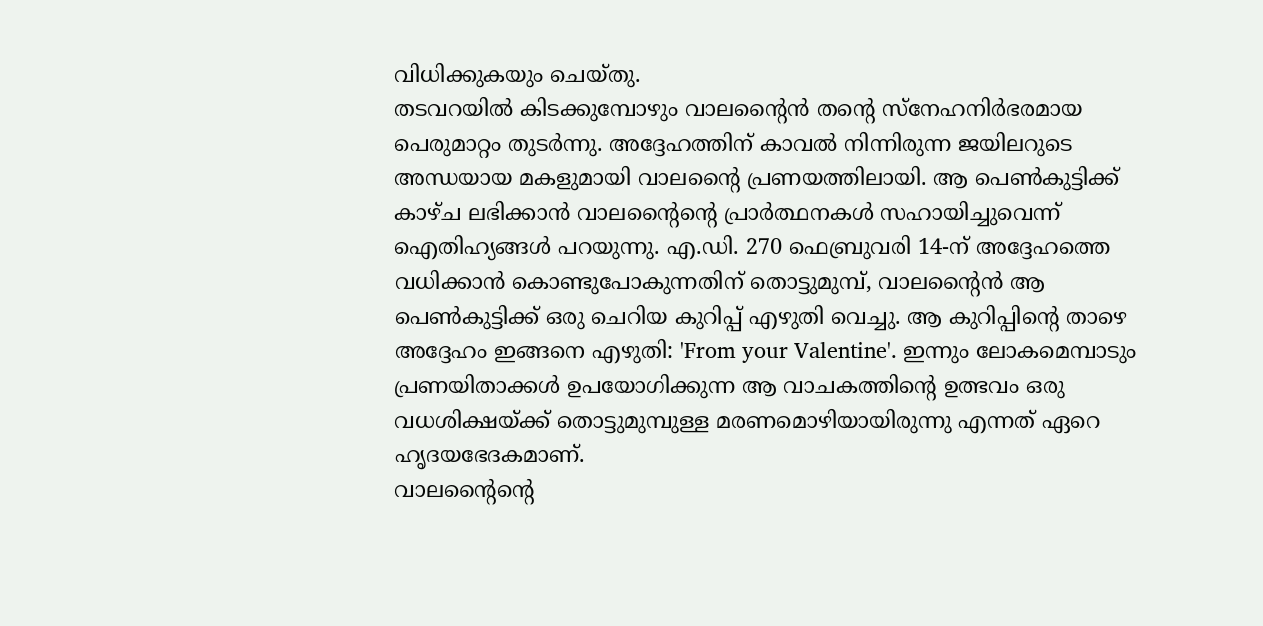വിധിക്കുകയും ചെയ്തു.
തടവറയിൽ കിടക്കുമ്പോഴും വാലന്റൈൻ തന്റെ സ്നേഹനിർഭരമായ പെരുമാറ്റം തുടർന്നു. അദ്ദേഹത്തിന് കാവൽ നിന്നിരുന്ന ജയിലറുടെ അന്ധയായ മകളുമായി വാലന്റൈ പ്രണയത്തിലായി. ആ പെൺകുട്ടിക്ക് കാഴ്ച ലഭിക്കാൻ വാലന്റൈന്റെ പ്രാർത്ഥനകൾ സഹായിച്ചുവെന്ന് ഐതിഹ്യങ്ങൾ പറയുന്നു. എ.ഡി. 270 ഫെബ്രുവരി 14-ന് അദ്ദേഹത്തെ വധിക്കാൻ കൊണ്ടുപോകുന്നതിന് തൊട്ടുമുമ്പ്, വാലന്റൈൻ ആ പെൺകുട്ടിക്ക് ഒരു ചെറിയ കുറിപ്പ് എഴുതി വെച്ചു. ആ കുറിപ്പിന്റെ താഴെ അദ്ദേഹം ഇങ്ങനെ എഴുതി: 'From your Valentine'. ഇന്നും ലോകമെമ്പാടും പ്രണയിതാക്കൾ ഉപയോഗിക്കുന്ന ആ വാചകത്തിന്റെ ഉത്ഭവം ഒരു വധശിക്ഷയ്ക്ക് തൊട്ടുമുമ്പുള്ള മരണമൊഴിയായിരുന്നു എന്നത് ഏറെ ഹൃദയഭേദകമാണ്.
വാലന്റൈന്റെ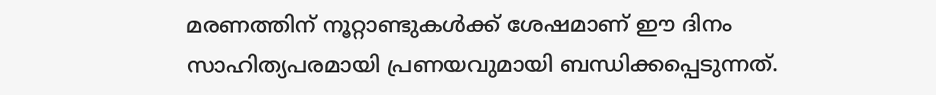മരണത്തിന് നൂറ്റാണ്ടുകൾക്ക് ശേഷമാണ് ഈ ദിനം സാഹിത്യപരമായി പ്രണയവുമായി ബന്ധിക്കപ്പെടുന്നത്.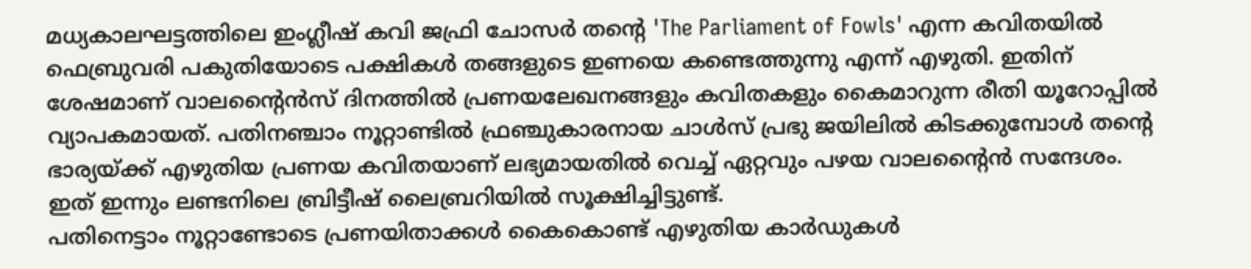മധ്യകാലഘട്ടത്തിലെ ഇംഗ്ലീഷ് കവി ജഫ്രി ചോസർ തന്റെ 'The Parliament of Fowls' എന്ന കവിതയിൽ ഫെബ്രുവരി പകുതിയോടെ പക്ഷികൾ തങ്ങളുടെ ഇണയെ കണ്ടെത്തുന്നു എന്ന് എഴുതി. ഇതിന് ശേഷമാണ് വാലന്റൈൻസ് ദിനത്തിൽ പ്രണയലേഖനങ്ങളും കവിതകളും കൈമാറുന്ന രീതി യൂറോപ്പിൽ വ്യാപകമായത്. പതിനഞ്ചാം നൂറ്റാണ്ടിൽ ഫ്രഞ്ചുകാരനായ ചാൾസ് പ്രഭു ജയിലിൽ കിടക്കുമ്പോൾ തന്റെ ഭാര്യയ്ക്ക് എഴുതിയ പ്രണയ കവിതയാണ് ലഭ്യമായതിൽ വെച്ച് ഏറ്റവും പഴയ വാലന്റൈൻ സന്ദേശം. ഇത് ഇന്നും ലണ്ടനിലെ ബ്രിട്ടീഷ് ലൈബ്രറിയിൽ സൂക്ഷിച്ചിട്ടുണ്ട്.
പതിനെട്ടാം നൂറ്റാണ്ടോടെ പ്രണയിതാക്കൾ കൈകൊണ്ട് എഴുതിയ കാർഡുകൾ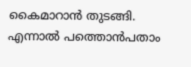കൈമാറാൻ തുടങ്ങി. എന്നാൽ പത്തൊൻപതാം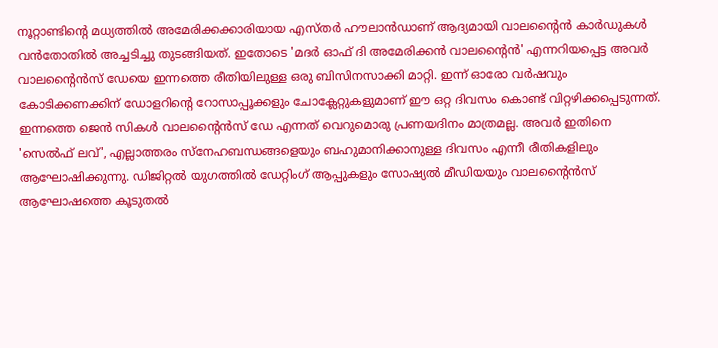നൂറ്റാണ്ടിന്റെ മധ്യത്തിൽ അമേരിക്കക്കാരിയായ എസ്തർ ഹൗലാൻഡാണ് ആദ്യമായി വാലന്റൈൻ കാർഡുകൾ വൻതോതിൽ അച്ചടിച്ചു തുടങ്ങിയത്. ഇതോടെ 'മദർ ഓഫ് ദി അമേരിക്കൻ വാലന്റൈൻ' എന്നറിയപ്പെട്ട അവർ വാലന്റൈൻസ് ഡേയെ ഇന്നത്തെ രീതിയിലുള്ള ഒരു ബിസിനസാക്കി മാറ്റി. ഇന്ന് ഓരോ വർഷവും കോടിക്കണക്കിന് ഡോളറിന്റെ റോസാപ്പൂക്കളും ചോക്ലേറ്റുകളുമാണ് ഈ ഒറ്റ ദിവസം കൊണ്ട് വിറ്റഴിക്കപ്പെടുന്നത്.
ഇന്നത്തെ ജെൻ സികൾ വാലന്റൈൻസ് ഡേ എന്നത് വെറുമൊരു പ്രണയദിനം മാത്രമല്ല. അവർ ഇതിനെ 'സെൽഫ് ലവ്', എല്ലാത്തരം സ്നേഹബന്ധങ്ങളെയും ബഹുമാനിക്കാനുള്ള ദിവസം എന്നീ രീതികളിലും ആഘോഷിക്കുന്നു. ഡിജിറ്റൽ യുഗത്തിൽ ഡേറ്റിംഗ് ആപ്പുകളും സോഷ്യൽ മീഡിയയും വാലന്റൈൻസ് ആഘോഷത്തെ കൂടുതൽ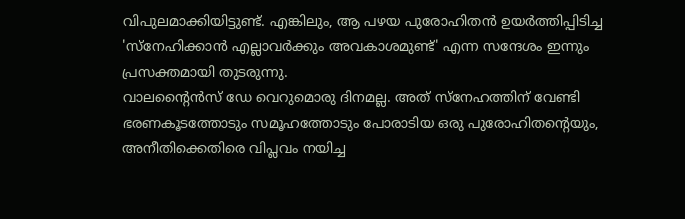വിപുലമാക്കിയിട്ടുണ്ട്. എങ്കിലും, ആ പഴയ പുരോഹിതൻ ഉയർത്തിപ്പിടിച്ച 'സ്നേഹിക്കാൻ എല്ലാവർക്കും അവകാശമുണ്ട്' എന്ന സന്ദേശം ഇന്നും പ്രസക്തമായി തുടരുന്നു.
വാലന്റൈൻസ് ഡേ വെറുമൊരു ദിനമല്ല. അത് സ്നേഹത്തിന് വേണ്ടി ഭരണകൂടത്തോടും സമൂഹത്തോടും പോരാടിയ ഒരു പുരോഹിതന്റെയും, അനീതിക്കെതിരെ വിപ്ലവം നയിച്ച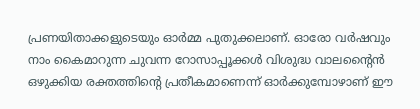പ്രണയിതാക്കളുടെയും ഓർമ്മ പുതുക്കലാണ്. ഓരോ വർഷവും നാം കൈമാറുന്ന ചുവന്ന റോസാപ്പൂക്കൾ വിശുദ്ധ വാലന്റൈൻ ഒഴുക്കിയ രക്തത്തിന്റെ പ്രതീകമാണെന്ന് ഓർക്കുമ്പോഴാണ് ഈ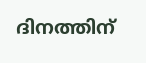ദിനത്തിന്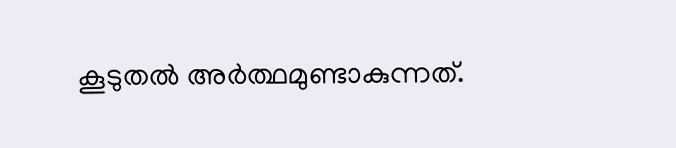കൂടുതൽ അർത്ഥമുണ്ടാകുന്നത്.